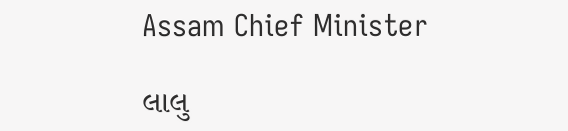Assam Chief Minister

લાલુ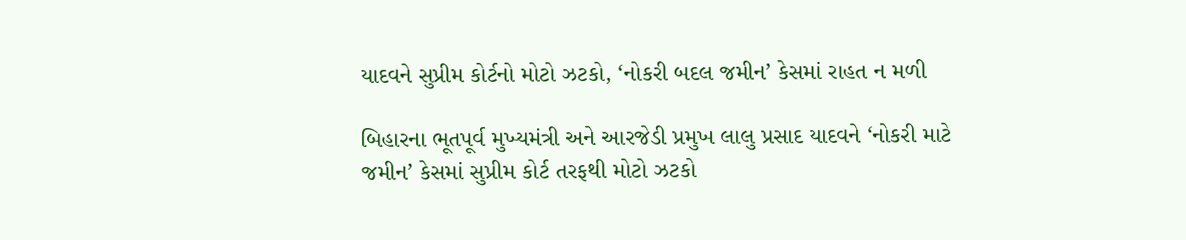યાદવને સુપ્રીમ કોર્ટનો મોટો ઝટકો, ‘નોકરી બદલ જમીન’ કેસમાં રાહત ન મળી

બિહારના ભૂતપૂર્વ મુખ્યમંત્રી અને આરજેડી પ્રમુખ લાલુ પ્રસાદ યાદવને ‘નોકરી માટે જમીન’ કેસમાં સુપ્રીમ કોર્ટ તરફથી મોટો ઝટકો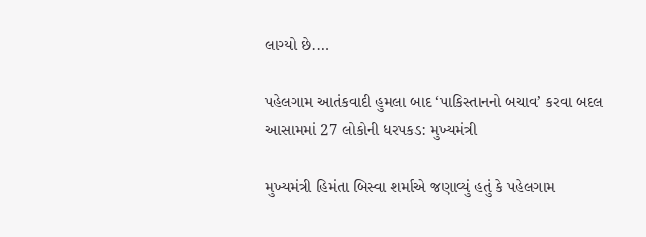લાગ્યો છે.…

પહેલગામ આતંકવાદી હુમલા બાદ ‘પાકિસ્તાનનો બચાવ’ કરવા બદલ આસામમાં 27 લોકોની ધરપકડ: મુખ્યમંત્રી

મુખ્યમંત્રી હિમંતા બિસ્વા શર્માએ જણાવ્યું હતું કે પહેલગામ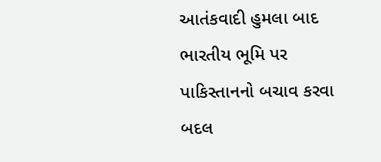આતંકવાદી હુમલા બાદ ભારતીય ભૂમિ પર પાકિસ્તાનનો બચાવ કરવા બદલ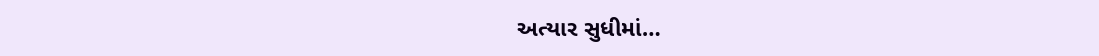અત્યાર સુધીમાં…